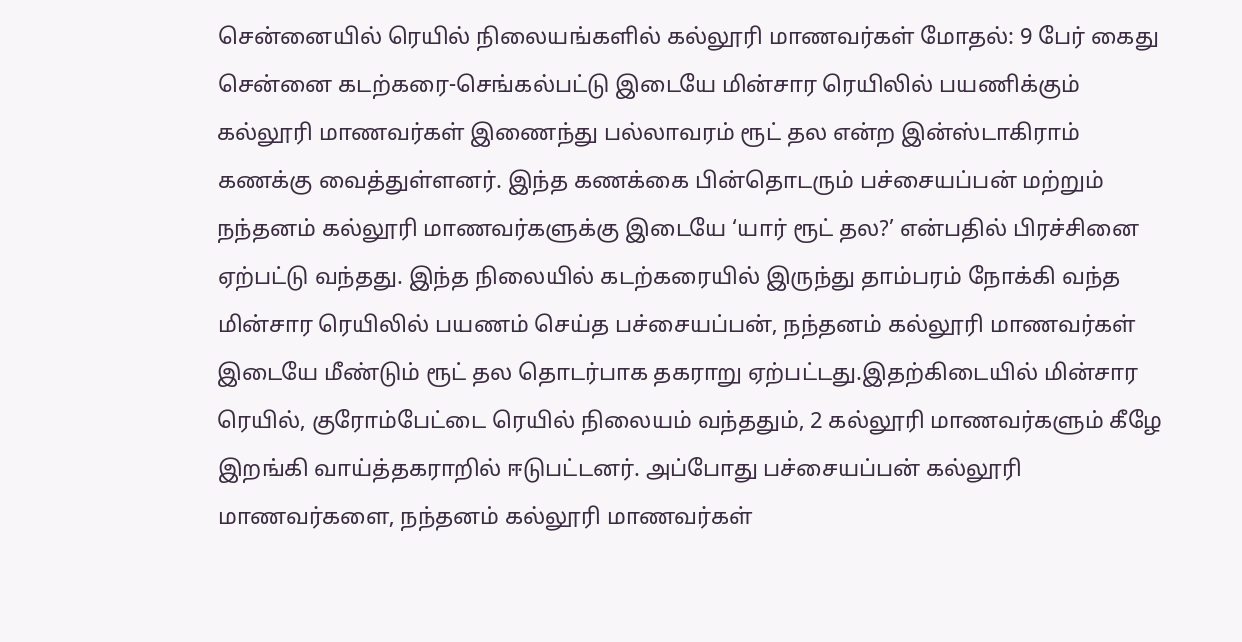சென்னையில் ரெயில் நிலையங்களில் கல்லூரி மாணவர்கள் மோதல்: 9 பேர் கைது
சென்னை கடற்கரை-செங்கல்பட்டு இடையே மின்சார ரெயிலில் பயணிக்கும் கல்லூரி மாணவர்கள் இணைந்து பல்லாவரம் ரூட் தல என்ற இன்ஸ்டாகிராம் கணக்கு வைத்துள்ளனர். இந்த கணக்கை பின்தொடரும் பச்சையப்பன் மற்றும் நந்தனம் கல்லூரி மாணவர்களுக்கு இடையே ‘யார் ரூட் தல?’ என்பதில் பிரச்சினை ஏற்பட்டு வந்தது. இந்த நிலையில் கடற்கரையில் இருந்து தாம்பரம் நோக்கி வந்த மின்சார ரெயிலில் பயணம் செய்த பச்சையப்பன், நந்தனம் கல்லூரி மாணவர்கள் இடையே மீண்டும் ரூட் தல தொடர்பாக தகராறு ஏற்பட்டது.இதற்கிடையில் மின்சார ரெயில், குரோம்பேட்டை ரெயில் நிலையம் வந்ததும், 2 கல்லூரி மாணவர்களும் கீழே இறங்கி வாய்த்தகராறில் ஈடுபட்டனர். அப்போது பச்சையப்பன் கல்லூரி மாணவர்களை, நந்தனம் கல்லூரி மாணவர்கள்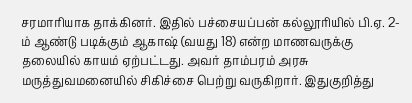சரமாரியாக தாக்கினர். இதில் பச்சையப்பன் கல்லூரியில் பி.ஏ. 2-ம் ஆண்டு படிக்கும் ஆகாஷ் (வயது 18) என்ற மாணவருக்கு தலையில் காயம் ஏற்பட்டது. அவர் தாம்பரம் அரசு மருத்துவமனையில் சிகிச்சை பெற்று வருகிறார். இதுகுறித்து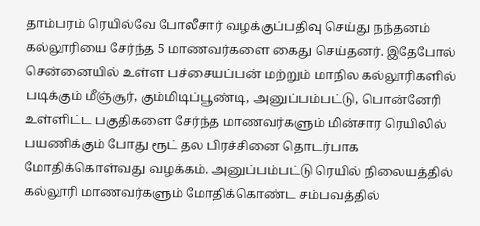தாம்பரம் ரெயில்வே போலீசார் வழக்குப்பதிவு செய்து நந்தனம் கல்லூரியை சேர்ந்த 5 மாணவர்களை கைது செய்தனர். இதேபோல் சென்னையில் உள்ள பச்சையப்பன் மற்றும் மாநில கல்லூரிகளில் படிக்கும் மீஞ்சூர், கும்மிடிப்பூண்டி, அனுப்பம்பட்டு, பொன்னேரி உள்ளிட்ட பகுதிகளை சேர்ந்த மாணவர்களும் மின்சார ரெயிலில் பயணிக்கும் போது ரூட் தல பிரச்சினை தொடர்பாக மோதிக்கொள்வது வழக்கம். அனுப்பம்பட்டு ரெயில் நிலையத்தில் கல்லூரி மாணவர்களும் மோதிக்கொண்ட சம்பவத்தில்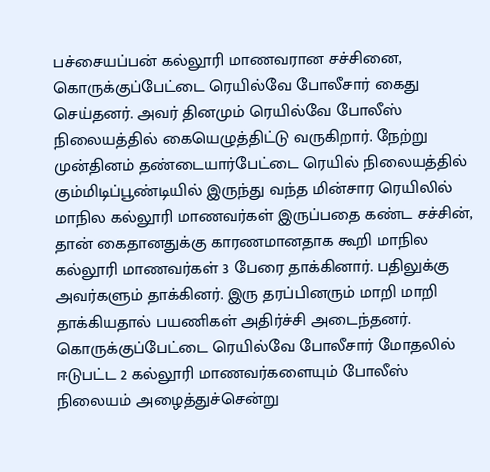பச்சையப்பன் கல்லூரி மாணவரான சச்சினை, கொருக்குப்பேட்டை ரெயில்வே போலீசார் கைது செய்தனர். அவர் தினமும் ரெயில்வே போலீஸ் நிலையத்தில் கையெழுத்திட்டு வருகிறார். நேற்று முன்தினம் தண்டையார்பேட்டை ரெயில் நிலையத்தில் கும்மிடிப்பூண்டியில் இருந்து வந்த மின்சார ரெயிலில் மாநில கல்லூரி மாணவர்கள் இருப்பதை கண்ட சச்சின், தான் கைதானதுக்கு காரணமானதாக கூறி மாநில கல்லூரி மாணவர்கள் 3 பேரை தாக்கினார். பதிலுக்கு அவர்களும் தாக்கினர். இரு தரப்பினரும் மாறி மாறி தாக்கியதால் பயணிகள் அதிர்ச்சி அடைந்தனர். கொருக்குப்பேட்டை ரெயில்வே போலீசார் மோதலில் ஈடுபட்ட 2 கல்லூரி மாணவர்களையும் போலீஸ் நிலையம் அழைத்துச்சென்று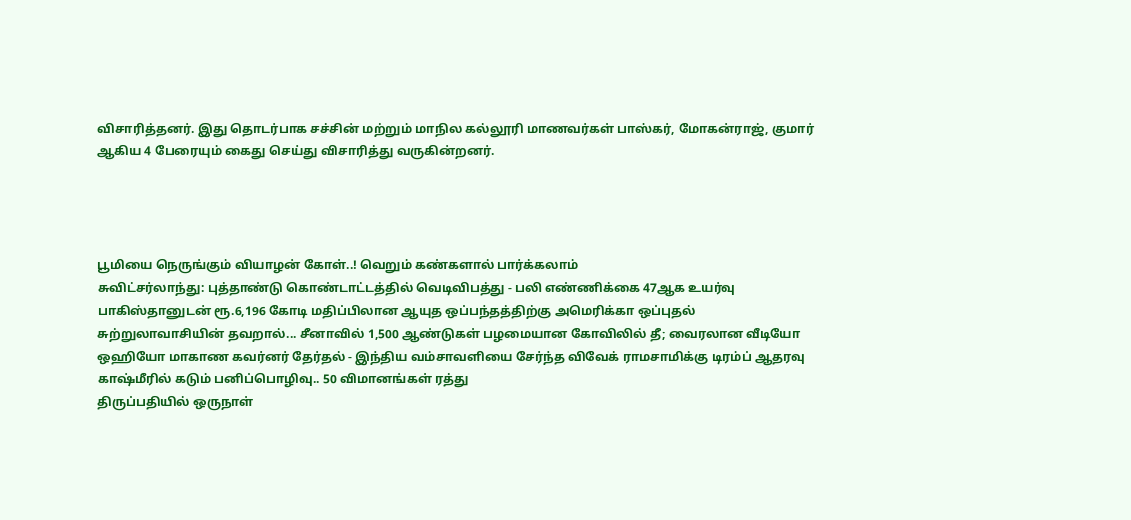விசாரித்தனர். இது தொடர்பாக சச்சின் மற்றும் மாநில கல்லூரி மாணவர்கள் பாஸ்கர், மோகன்ராஜ், குமார் ஆகிய 4 பேரையும் கைது செய்து விசாரித்து வருகின்றனர்.




பூமியை நெருங்கும் வியாழன் கோள்..! வெறும் கண்களால் பார்க்கலாம்
சுவிட்சர்லாந்து: புத்தாண்டு கொண்டாட்டத்தில் வெடிவிபத்து - பலி எண்ணிக்கை 47ஆக உயர்வு
பாகிஸ்தானுடன் ரூ.6,196 கோடி மதிப்பிலான ஆயுத ஒப்பந்தத்திற்கு அமெரிக்கா ஒப்புதல்
சுற்றுலாவாசியின் தவறால்... சீனாவில் 1,500 ஆண்டுகள் பழமையான கோவிலில் தீ; வைரலான வீடியோ
ஒஹியோ மாகாண கவர்னர் தேர்தல் - இந்திய வம்சாவளியை சேர்ந்த விவேக் ராமசாமிக்கு டிரம்ப் ஆதரவு
காஷ்மீரில் கடும் பனிப்பொழிவு.. 50 விமானங்கள் ரத்து
திருப்பதியில் ஒருநாள்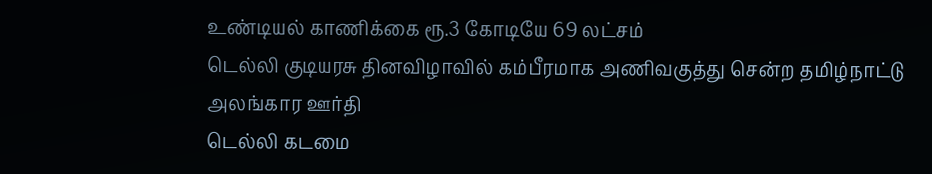உண்டியல் காணிக்கை ரூ.3 கோடியே 69 லட்சம்
டெல்லி குடியரசு தினவிழாவில் கம்பீரமாக அணிவகுத்து சென்ற தமிழ்நாட்டு அலங்கார ஊர்தி
டெல்லி கடமை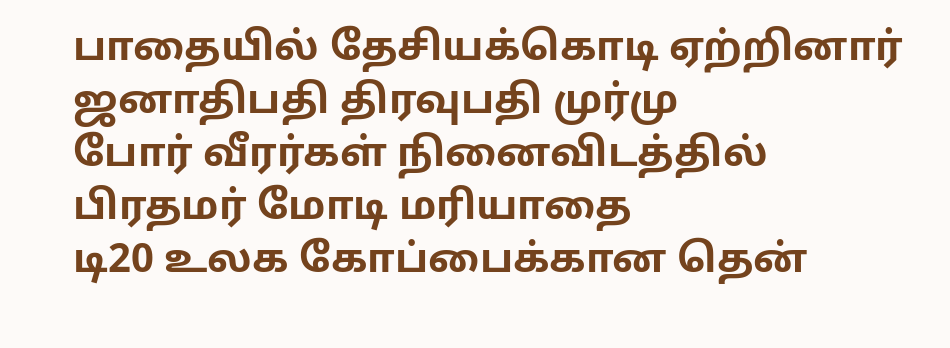பாதையில் தேசியக்கொடி ஏற்றினார் ஜனாதிபதி திரவுபதி முர்மு
போர் வீரர்கள் நினைவிடத்தில் பிரதமர் மோடி மரியாதை
டி20 உலக கோப்பைக்கான தென்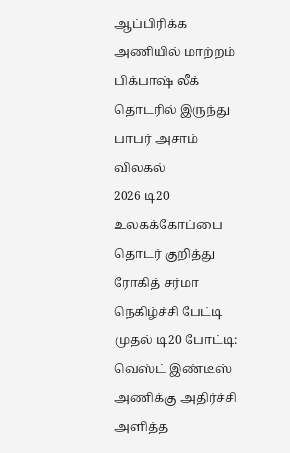ஆப்பிரிக்க அணியில் மாற்றம்
பிக்பாஷ் லீக் தொடரில் இருந்து பாபர் அசாம் விலகல்
2026 டி20 உலகக்கோப்பை தொடர் குறித்து ரோகித் சர்மா நெகிழ்ச்சி பேட்டி
முதல் டி20 போட்டி: வெஸ்ட் இண்டீஸ் அணிக்கு அதிர்ச்சி அளித்த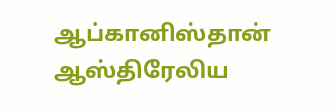ஆப்கானிஸ்தான்
ஆஸ்திரேலிய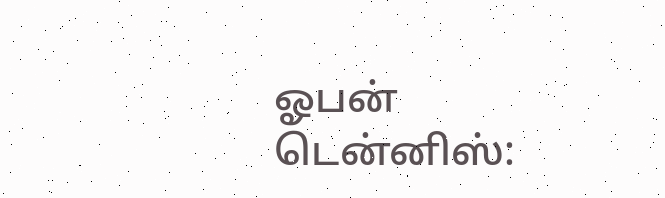ஓபன் டென்னிஸ்: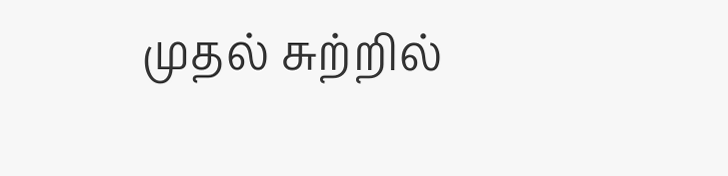முதல் சுற்றில்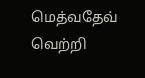மெத்வதேவ் வெற்றி